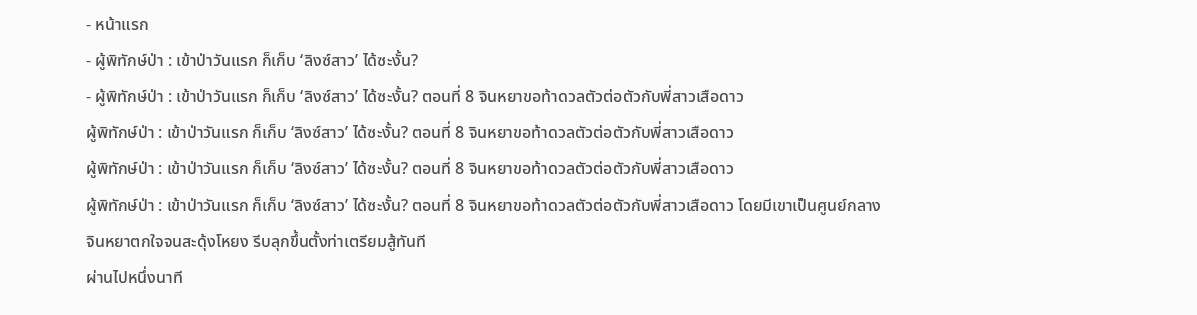- หน้าแรก
- ผู้พิทักษ์ป่า : เข้าป่าวันแรก ก็เก็บ ‘ลิงซ์สาว’ ได้ซะงั้น?
- ผู้พิทักษ์ป่า : เข้าป่าวันแรก ก็เก็บ ‘ลิงซ์สาว’ ได้ซะงั้น? ตอนที่ 8 จินหยาขอท้าดวลตัวต่อตัวกับพี่สาวเสือดาว
ผู้พิทักษ์ป่า : เข้าป่าวันแรก ก็เก็บ ‘ลิงซ์สาว’ ได้ซะงั้น? ตอนที่ 8 จินหยาขอท้าดวลตัวต่อตัวกับพี่สาวเสือดาว
ผู้พิทักษ์ป่า : เข้าป่าวันแรก ก็เก็บ ‘ลิงซ์สาว’ ได้ซะงั้น? ตอนที่ 8 จินหยาขอท้าดวลตัวต่อตัวกับพี่สาวเสือดาว
ผู้พิทักษ์ป่า : เข้าป่าวันแรก ก็เก็บ ‘ลิงซ์สาว’ ได้ซะงั้น? ตอนที่ 8 จินหยาขอท้าดวลตัวต่อตัวกับพี่สาวเสือดาว โดยมีเขาเป็นศูนย์กลาง
จินหยาตกใจจนสะดุ้งโหยง รีบลุกขึ้นตั้งท่าเตรียมสู้ทันที
ผ่านไปหนึ่งนาที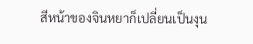สีหน้าของจินหยาก็เปลี่ยนเป็นงุน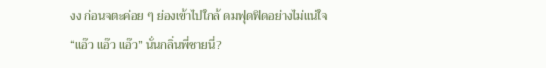งง ก่อนจตะค่อย ๆ ย่องเข้าไปใกล้ ดมฟุดฟิดอย่างไม่แน่ใจ
“แอ๊ว แอ๊ว แอ๊ว” นั่นกลิ่นพี่ชายนี่?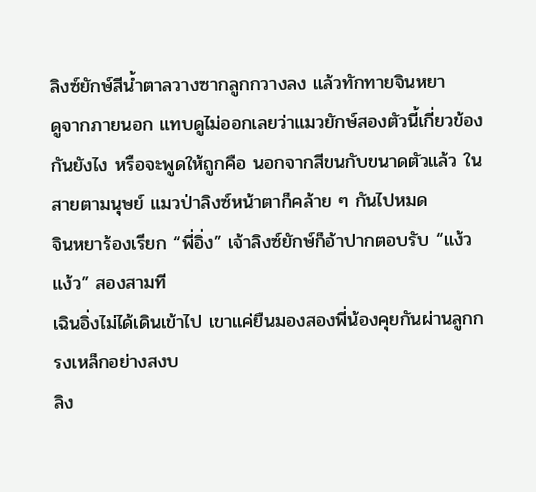ลิงซ์ยักษ์สีน้ำตาลวางซากลูกกวางลง แล้วทักทายจินหยา
ดูจากภายนอก แทบดูไม่ออกเลยว่าแมวยักษ์สองตัวนี้เกี่ยวข้องกันยังไง หรือจะพูดให้ถูกคือ นอกจากสีขนกับขนาดตัวแล้ว ในสายตามนุษย์ แมวป่าลิงซ์หน้าตาก็คล้าย ๆ กันไปหมด
จินหยาร้องเรียก “พี่อิ่ง” เจ้าลิงซ์ยักษ์ก็อ้าปากตอบรับ “แง้ว แง้ว” สองสามที
เฉินอิ่งไม่ได้เดินเข้าไป เขาแค่ยืนมองสองพี่น้องคุยกันผ่านลูกกรงเหล็กอย่างสงบ
ลิง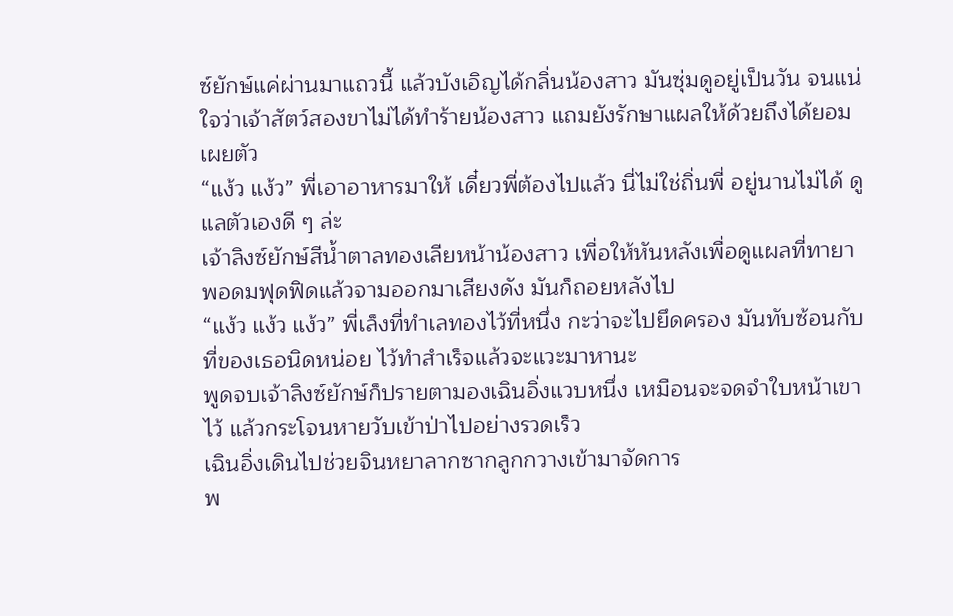ซ์ยักษ์แค่ผ่านมาแถวนี้ แล้วบังเอิญได้กลิ่นน้องสาว มันซุ่มดูอยู่เป็นวัน จนแน่ใจว่าเจ้าสัตว์สองขาไม่ได้ทำร้ายน้องสาว แถมยังรักษาแผลให้ด้วยถึงได้ยอมเผยตัว
“แง้ว แง้ว” พี่เอาอาหารมาให้ เดี๋ยวพี่ต้องไปแล้ว นี่ไม่ใช่ถิ่นพี่ อยู่นานไม่ได้ ดูแลตัวเองดี ๆ ล่ะ
เจ้าลิงซ์ยักษ์สีน้ำตาลทองเลียหน้าน้องสาว เพื่อให้หันหลังเพื่อดูแผลที่ทายา พอดมฟุดฟิดแล้วจามออกมาเสียงดัง มันก็ถอยหลังไป
“แง้ว แง้ว แง้ว” พี่เล็งที่ทำเลทองไว้ที่หนึ่ง กะว่าจะไปยึดครอง มันทับซ้อนกับที่ของเธอนิดหน่อย ไว้ทำสำเร็จแล้วจะแวะมาหานะ
พูดจบเจ้าลิงซ์ยักษ์ก็ปรายตามองเฉินอิ่งแวบหนึ่ง เหมือนจะจดจำใบหน้าเขาไว้ แล้วกระโจนหายวับเข้าป่าไปอย่างรวดเร็ว
เฉินอิ่งเดินไปช่วยจินหยาลากซากลูกกวางเข้ามาจัดการ
พ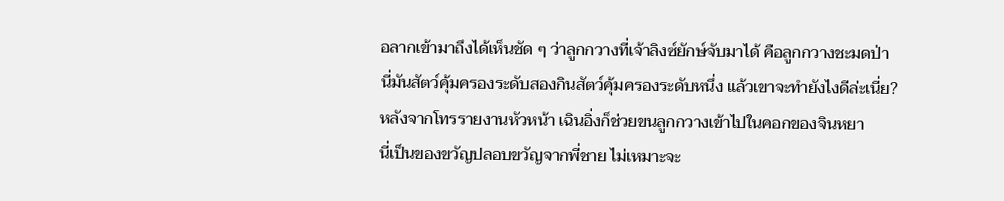อลากเข้ามาถึงได้เห็นชัด ๆ ว่าลูกกวางที่เจ้าลิงซ์ยักษ์จับมาได้ คือลูกกวางชะมดป่า
นี่มันสัตว์คุ้มครองระดับสองกินสัตว์คุ้มครองระดับหนึ่ง แล้วเขาจะทำยังไงดีล่ะเนี่ย?
หลังจากโทรรายงานหัวหน้า เฉินอิ่งก็ช่วยขนลูกกวางเข้าไปในคอกของจินหยา
นี่เป็นของขวัญปลอบขวัญจากพี่ชาย ไม่เหมาะจะ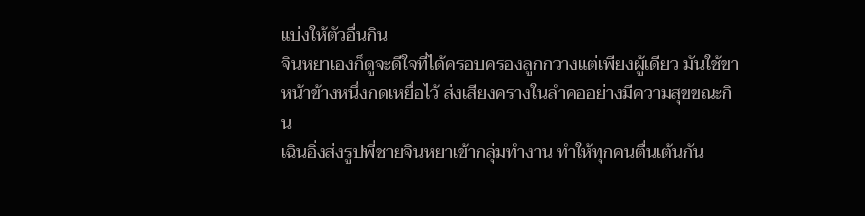แบ่งให้ตัวอื่นกิน
จินหยาเองก็ดูจะดีใจที่ได้ครอบครองลูกกวางแต่เพียงผู้เดียว มันใช้ขาหน้าข้างหนึ่งกดเหยื่อไว้ ส่งเสียงครางในลำคออย่างมีความสุขขณะกิน
เฉินอิ่งส่งรูปพี่ชายจินหยาเข้ากลุ่มทำงาน ทำให้ทุกคนตื่นเต้นกัน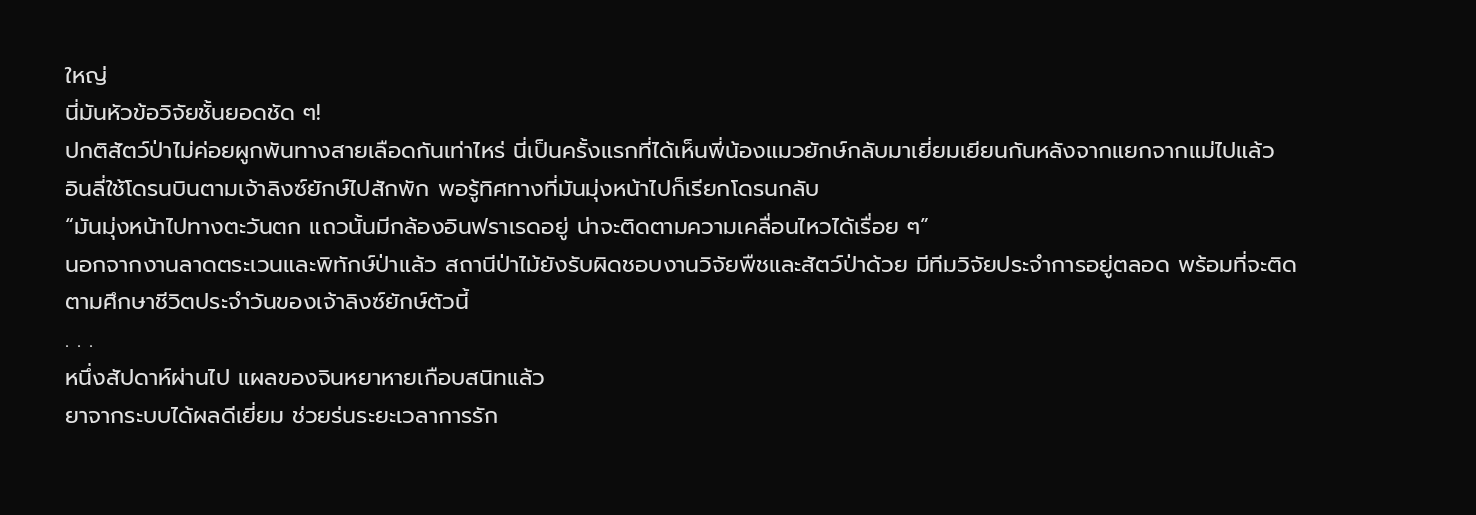ใหญ่
นี่มันหัวข้อวิจัยชั้นยอดชัด ๆ!
ปกติสัตว์ป่าไม่ค่อยผูกพันทางสายเลือดกันเท่าไหร่ นี่เป็นครั้งแรกที่ได้เห็นพี่น้องแมวยักษ์กลับมาเยี่ยมเยียนกันหลังจากแยกจากแม่ไปแล้ว
อินลี่ใช้โดรนบินตามเจ้าลิงซ์ยักษ์ไปสักพัก พอรู้ทิศทางที่มันมุ่งหน้าไปก็เรียกโดรนกลับ
“มันมุ่งหน้าไปทางตะวันตก แถวนั้นมีกล้องอินฟราเรดอยู่ น่าจะติดตามความเคลื่อนไหวได้เรื่อย ๆ”
นอกจากงานลาดตระเวนและพิทักษ์ป่าแล้ว สถานีป่าไม้ยังรับผิดชอบงานวิจัยพืชและสัตว์ป่าด้วย มีทีมวิจัยประจำการอยู่ตลอด พร้อมที่จะติดตามศึกษาชีวิตประจำวันของเจ้าลิงซ์ยักษ์ตัวนี้
. . .
หนึ่งสัปดาห์ผ่านไป แผลของจินหยาหายเกือบสนิทแล้ว
ยาจากระบบได้ผลดีเยี่ยม ช่วยร่นระยะเวลาการรัก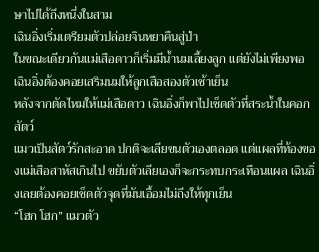ษาไปได้ถึงหนึ่งในสาม
เฉินอิ่งเริ่มเตรียมตัวปล่อยจินหยาคืนสู่ป่า
ในขณะเดียวกันแม่เสือดาวก็เริ่มมีน้ำนมเลี้ยงลูก แต่ยังไม่เพียงพอ เฉินอิ่งต้องคอยเสริมนมให้ลูกเสือสองตัวเช้าเย็น
หลังจากตัดไหมให้แม่เสือดาว เฉินอิ่งก็พาไปเช็ดตัวที่สระน้ำในคอกสัตว์
แมวเป็นสัตว์รักสะอาด ปกติจะเลียขนตัวเองตลอด แต่แผลที่ท้องของแม่เสือสาหัสเกินไป ขยับตัวเลียเองก็จะกระทบกระเทือนแผล เฉินอิ่งเลยต้องคอยเช็ดตัวจุดที่มันเอื้อมไม่ถึงให้ทุกเย็น
“โฮก โฮก” แมวตัว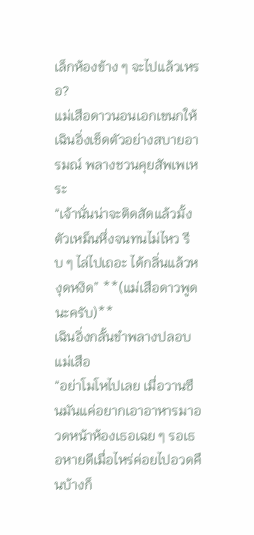เล็กห้องข้าง ๆ จะไปแล้วเหรอ?
แม่เสือดาวนอนเอกเขนกให้เฉินอิ่งเช็ดตัวอย่างสบายอารมณ์ พลางชวนคุยสัพเพเหระ
“เจ้านั่นน่าจะติดสัดแล้วมั้ง ตัวเหม็นหึ่งจนทนไม่ไหว รีบ ๆ ไล่ไปเถอะ ได้กลิ่นแล้วหงุดหงิด” **(แม่เสือดาวพูดนะครับ)**
เฉินอิ่งกลั้นขำพลางปลอบแม่เสือ
“อย่าโมโหไปเลย เมื่อวานซืนมันแค่อยากเอาอาหารมาอวดหน้าห้องเธอเฉย ๆ รอเธอหายดีเมื่อไหร่ค่อยไปอวดคืนบ้างก็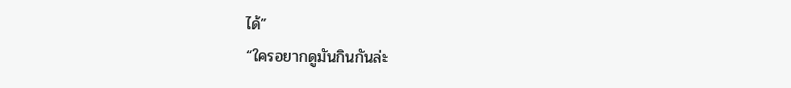ได้”
“ใครอยากดูมันกินกันล่ะ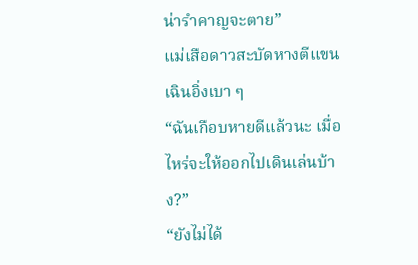น่ารำคาญจะตาย”
แม่เสือดาวสะบัดหางตีแขนเฉินอิ่งเบา ๆ
“ฉันเกือบหายดีแล้วนะ เมื่อไหร่จะให้ออกไปเดินเล่นบ้าง?”
“ยังไม่ได้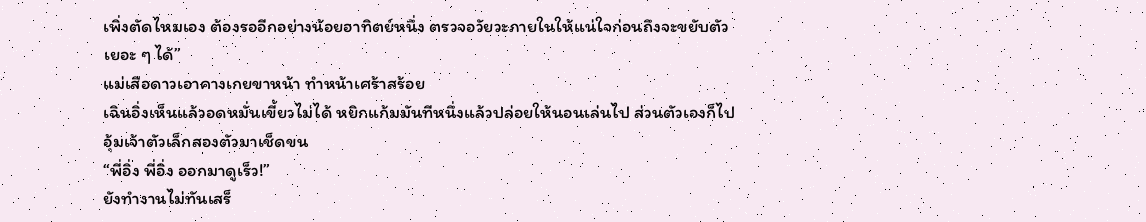เพิ่งตัดไหมเอง ต้องรออีกอย่างน้อยอาทิตย์หนึ่ง ตรวจอวัยวะภายในให้แน่ใจก่อนถึงจะขยับตัวเยอะ ๆ ได้”
แม่เสือดาวเอาคางเกยขาหน้า ทำหน้าเศร้าสร้อย
เฉินอิ่งเห็นแล้วอดหมั่นเขี้ยวไม่ได้ หยิกแก้มมันทีหนึ่งแล้วปล่อยให้นอนเล่นไป ส่วนตัวเองก็ไปอุ้มเจ้าตัวเล็กสองตัวมาเช็ดขน
“พี่อิ่ง พี่อิ่ง ออกมาดูเร็ว!”
ยังทำงานไม่ทันเสร็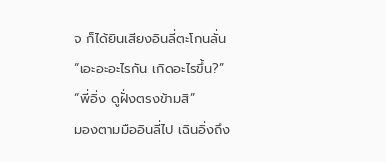จ ก็ได้ยินเสียงอินลี่ตะโกนลั่น
“เอะอะอะไรกัน เกิดอะไรขึ้น?”
“พี่อิ่ง ดูฝั่งตรงข้ามสิ”
มองตามมืออินลี่ไป เฉินอิ่งถึง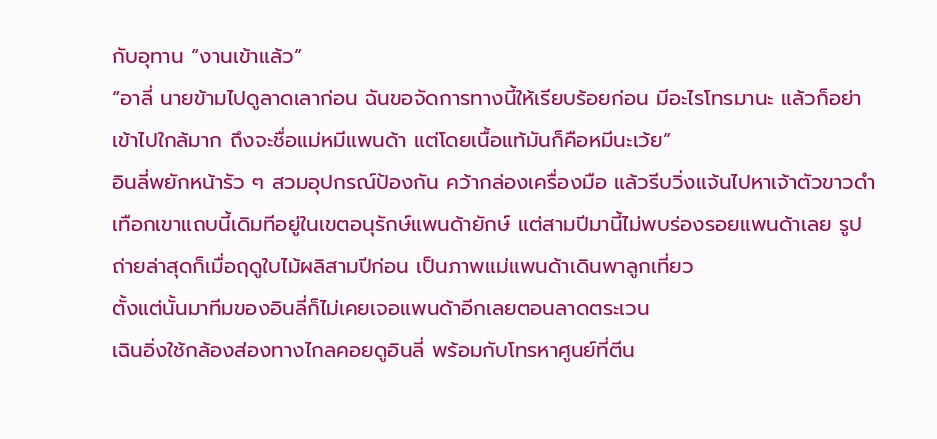กับอุทาน “งานเข้าแล้ว”
“อาลี่ นายข้ามไปดูลาดเลาก่อน ฉันขอจัดการทางนี้ให้เรียบร้อยก่อน มีอะไรโทรมานะ แล้วก็อย่าเข้าไปใกล้มาก ถึงจะชื่อแม่หมีแพนด้า แต่โดยเนื้อแท้มันก็คือหมีนะเว้ย”
อินลี่พยักหน้ารัว ๆ สวมอุปกรณ์ป้องกัน คว้ากล่องเครื่องมือ แล้วรีบวิ่งแจ้นไปหาเจ้าตัวขาวดำ
เทือกเขาแถบนี้เดิมทีอยู่ในเขตอนุรักษ์แพนด้ายักษ์ แต่สามปีมานี้ไม่พบร่องรอยแพนด้าเลย รูปถ่ายล่าสุดก็เมื่อฤดูใบไม้ผลิสามปีก่อน เป็นภาพแม่แพนด้าเดินพาลูกเที่ยว
ตั้งแต่นั้นมาทีมของอินลี่ก็ไม่เคยเจอแพนด้าอีกเลยตอนลาดตระเวน
เฉินอิ่งใช้กล้องส่องทางไกลคอยดูอินลี่ พร้อมกับโทรหาศูนย์ที่ตีน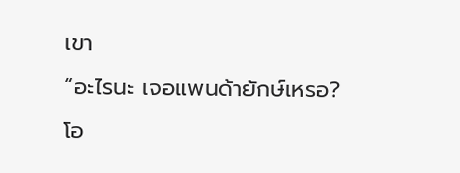เขา
“อะไรนะ เจอแพนด้ายักษ์เหรอ? โอ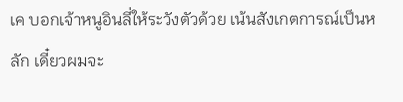เค บอกเจ้าหนูอินลี่ให้ระวังตัวด้วย เน้นสังเกตการณ์เป็นหลัก เดี๋ยวผมจะ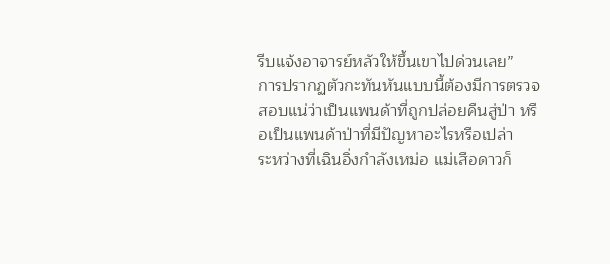รีบแจ้งอาจารย์หลัวให้ขึ้นเขาไปด่วนเลย”
การปรากฏตัวกะทันหันแบบนี้ต้องมีการตรวจสอบแน่ว่าเป็นแพนด้าที่ถูกปล่อยคืนสู่ป่า หรือเป็นแพนด้าป่าที่มีปัญหาอะไรหรือเปล่า
ระหว่างที่เฉินอิ่งกำลังเหม่อ แม่เสือดาวก็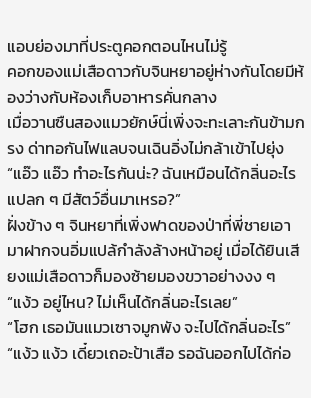แอบย่องมาที่ประตูคอกตอนไหนไม่รู้
คอกของแม่เสือดาวกับจินหยาอยู่ห่างกันโดยมีห้องว่างกับห้องเก็บอาหารคั่นกลาง
เมื่อวานซืนสองแมวยักษ์นี่เพิ่งจะทะเลาะกันข้ามกรง ด่าทอกันไฟแลบจนเฉินอิ่งไม่กล้าเข้าไปยุ่ง
“แอ๊ว แอ๊ว ทำอะไรกันน่ะ? ฉันเหมือนได้กลิ่นอะไรแปลก ๆ มีสัตว์อื่นมาเหรอ?”
ฝั่งข้าง ๆ จินหยาที่เพิ่งฟาดของป่าที่พี่ชายเอามาฝากจนอิ่มแปล้กำลังล้างหน้าอยู่ เมื่อได้ยินเสียงแม่เสือดาวก็มองซ้ายมองขวาอย่างงง ๆ
“แง้ว อยู่ไหน? ไม่เห็นได้กลิ่นอะไรเลย”
“โฮก เธอมันแมวเซาจมูกพัง จะไปได้กลิ่นอะไร”
“แง้ว แง้ว เดี๋ยวเถอะป้าเสือ รอฉันออกไปได้ก่อ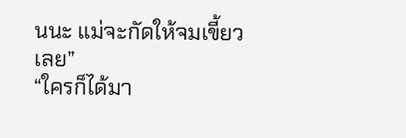นนะ แม่จะกัดให้จมเขี้ยวเลย”
“ใครก็ได้มา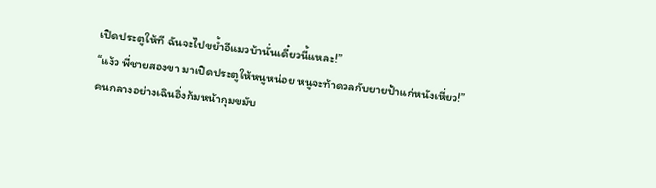เปิดประตูให้ที ฉันจะไปขย้ำอีแมวบ้านั่นเดี๋ยวนี้แหละ!”
“แง้ว พี่ชายสองขา มาเปิดประตูให้หนูหน่อย หนูจะท้าดวลกับยายป้าแก่หนังเหี่ยว!”
คนกลางอย่างเฉินอิ่งก้มหน้ากุมขมับ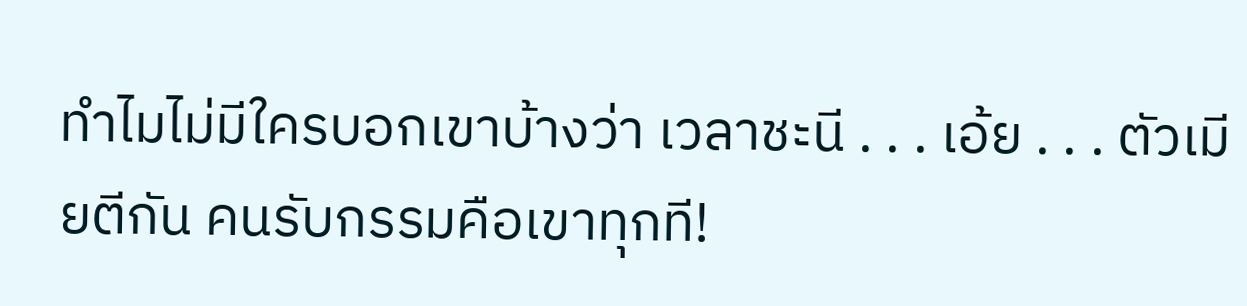ทำไมไม่มีใครบอกเขาบ้างว่า เวลาชะนี . . . เอ้ย . . . ตัวเมียตีกัน คนรับกรรมคือเขาทุกที!